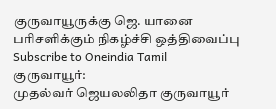குருவாயூருக்கு ஜெ. யானை பரிசளிக்கும் நிகழ்ச்சி ஒத்திவைப்பு
Subscribe to Oneindia Tamil
குருவாயூர்:
முதல்வர் ஜெயலலிதா குருவாயூர்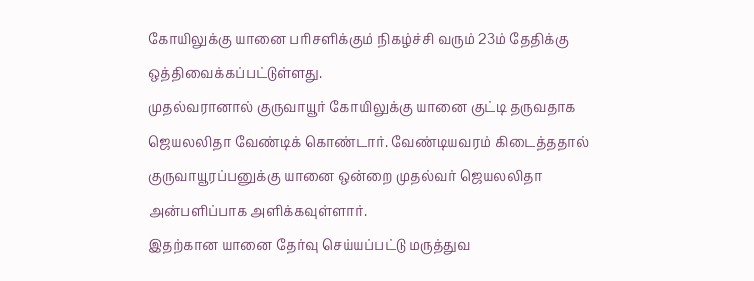கோயிலுக்கு யானை பரிசளிக்கும் நிகழ்ச்சி வரும் 23ம் தேதிக்கு ஒத்திவைக்கப்பட்டுள்ளது.
முதல்வரானால் குருவாயூர் கோயிலுக்கு யானை குட்டி தருவதாக ஜெயலலிதா வேண்டிக் கொண்டார். வேண்டியவரம் கிடைத்ததால் குருவாயூரப்பனுக்கு யானை ஒன்றை முதல்வர் ஜெயலலிதா அன்பளிப்பாக அளிக்கவுள்ளார்.
இதற்கான யானை தேர்வு செய்யப்பட்டு மருத்துவ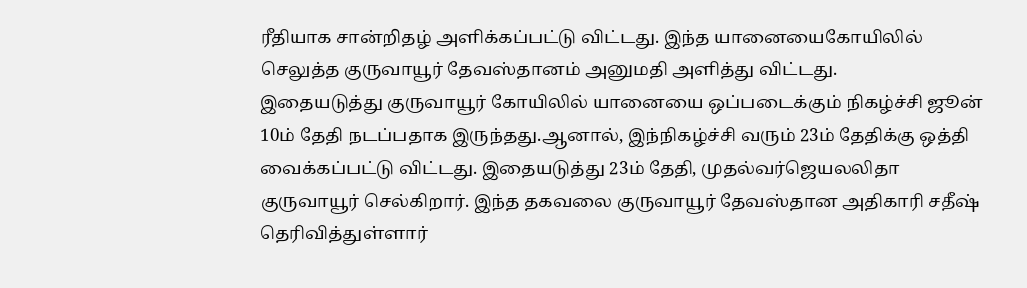ரீதியாக சான்றிதழ் அளிக்கப்பட்டு விட்டது. இந்த யானையைகோயிலில் செலுத்த குருவாயூர் தேவஸ்தானம் அனுமதி அளித்து விட்டது.
இதையடுத்து குருவாயூர் கோயிலில் யானையை ஒப்படைக்கும் நிகழ்ச்சி ஜூன் 10ம் தேதி நடப்பதாக இருந்தது.ஆனால், இந்நிகழ்ச்சி வரும் 23ம் தேதிக்கு ஒத்தி வைக்கப்பட்டு விட்டது. இதையடுத்து 23ம் தேதி, முதல்வர்ஜெயலலிதா குருவாயூர் செல்கிறார். இந்த தகவலை குருவாயூர் தேவஸ்தான அதிகாரி சதீஷ் தெரிவித்துள்ளார்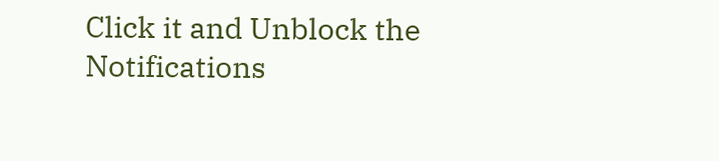Click it and Unblock the Notifications